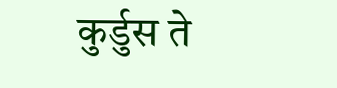कुर्डुस ते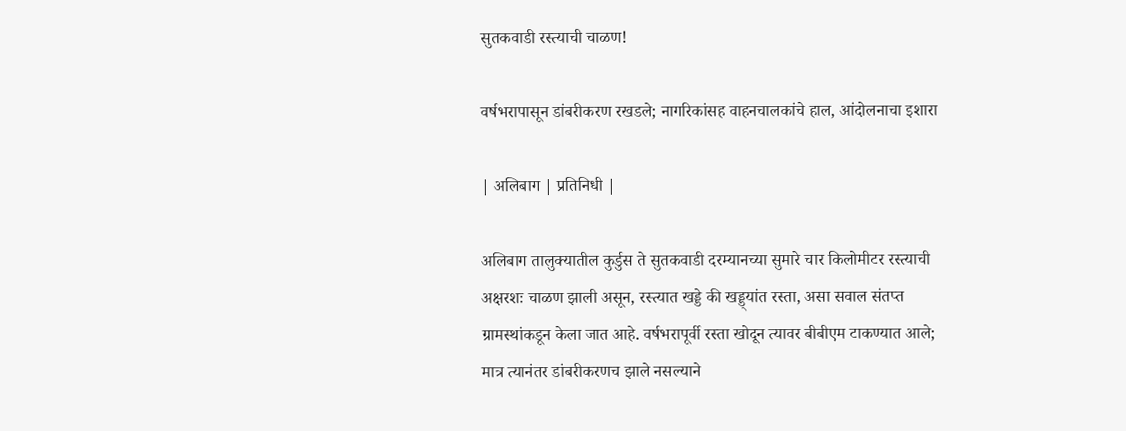सुतकवाडी रस्त्याची चाळण!

वर्षभरापासून डांबरीकरण रखडले; नागरिकांसह वाहनचालकांचे हाल, आंदोलनाचा इशारा

| अलिबाग | प्रतिनिधी |

अलिबाग तालुक्यातील कुर्डुस ते सुतकवाडी दरम्यानच्या सुमारे चार किलोमीटर रस्त्याची अक्षरशः चाळण झाली असून, रस्त्यात खड्डे की खड्ड्यांत रस्ता, असा सवाल संतप्त ग्रामस्थांकडून केला जात आहे. वर्षभरापूर्वी रस्ता खोदून त्यावर बीबीएम टाकण्यात आले; मात्र त्यानंतर डांबरीकरणच झाले नसल्याने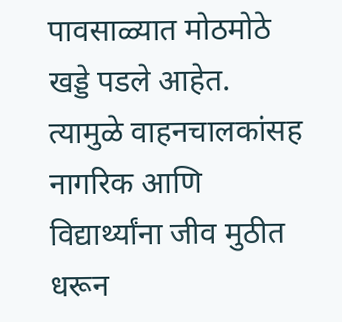पावसाळ्यात मोठमोठे खड्डे पडले आहेत. त्यामुळे वाहनचालकांसह नागरिक आणि विद्यार्थ्यांना जीव मुठीत धरून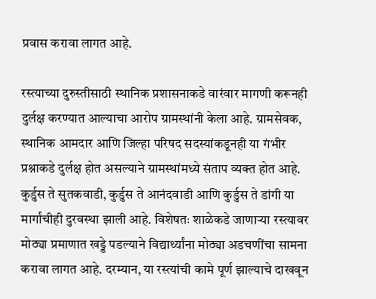प्रवास करावा लागत आहे.

रस्त्याच्या दुरुस्तीसाठी स्थानिक प्रशासनाकडे वारंवार मागणी करूनही दुर्लक्ष करण्यात आल्याचा आरोप ग्रामस्थांनी केला आहे. ग्रामसेवक, स्थानिक आमदार आणि जिल्हा परिषद सदस्यांकडूनही या गंभीर प्रश्नाकडे दुर्लक्ष होत असल्याने ग्रामस्थांमध्ये संताप व्यक्त होत आहे. कुर्डुस ते सुतकवाडी, कुर्डुस ते आनंदवाडी आणि कुर्डुस ते डांगी या मार्गांचीही दुरवस्था झाली आहे. विशेषतः शाळेकडे जाणाऱ्या रस्त्यावर मोठ्या प्रमाणात खड्डे पडल्याने विद्यार्थ्यांना मोठ्या अडचणींचा सामना करावा लागत आहे. दरम्यान, या रस्त्यांची कामे पूर्ण झाल्याचे दाखवून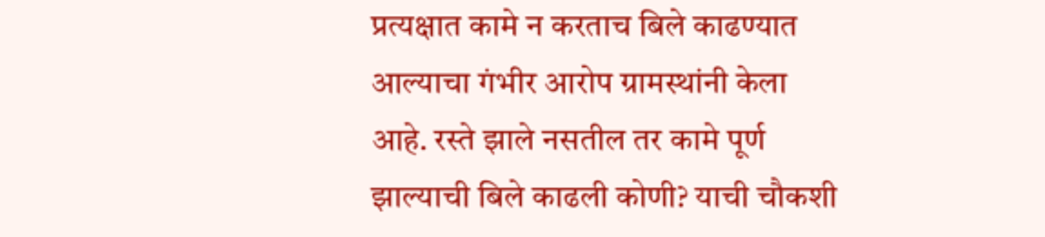प्रत्यक्षात कामे न करताच बिले काढण्यात आल्याचा गंभीर आरोप ग्रामस्थांनी केला आहे. रस्ते झाले नसतील तर कामे पूर्ण झाल्याची बिले काढली कोणी? याची चौकशी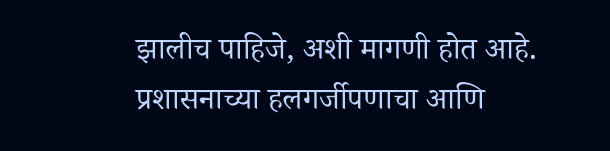झालीच पाहिजे, अशी मागणी होत आहे. प्रशासनाच्या हलगर्जीपणाचा आणि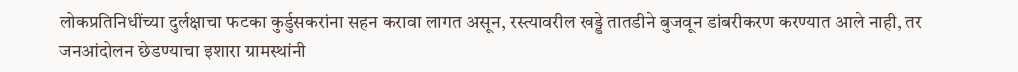लोकप्रतिनिधींच्या दुर्लक्षाचा फटका कुर्डुसकरांना सहन करावा लागत असून, रस्त्यावरील खड्डे तातडीने बुजवून डांबरीकरण करण्यात आले नाही, तर जनआंदोलन छेडण्याचा इशारा ग्रामस्थांनी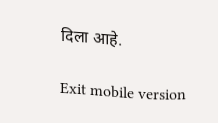दिला आहे.

Exit mobile version